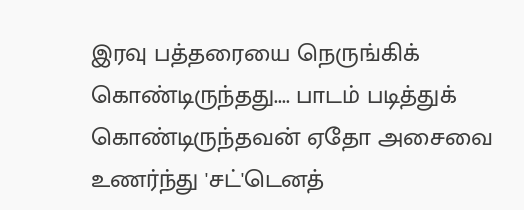இரவு பத்தரையை நெருங்கிக் கொண்டிருந்தது.... பாடம் படித்துக் கொண்டிருந்தவன் ஏதோ அசைவை உணர்ந்து 'சட்'டெனத்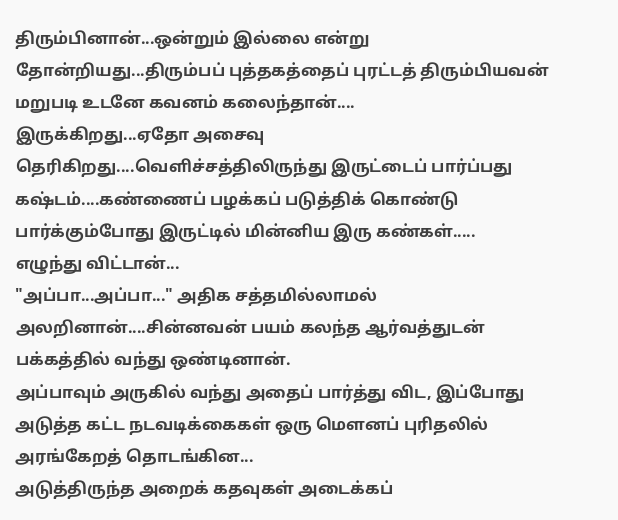திரும்பினான்...ஒன்றும் இல்லை என்று தோன்றியது...திரும்பப் புத்தகத்தைப் புரட்டத் திரும்பியவன் மறுபடி உடனே கவனம் கலைந்தான்....
இருக்கிறது...ஏதோ அசைவு தெரிகிறது....வெளிச்சத்திலிருந்து இருட்டைப் பார்ப்பது கஷ்டம்....கண்ணைப் பழக்கப் படுத்திக் கொண்டு பார்க்கும்போது இருட்டில் மின்னிய இரு கண்கள்.....
எழுந்து விட்டான்...
"அப்பா...அப்பா..." அதிக சத்தமில்லாமல் அலறினான்....சின்னவன் பயம் கலந்த ஆர்வத்துடன் பக்கத்தில் வந்து ஒண்டினான்.
அப்பாவும் அருகில் வந்து அதைப் பார்த்து விட, இப்போது அடுத்த கட்ட நடவடிக்கைகள் ஒரு மௌனப் புரிதலில் அரங்கேறத் தொடங்கின...
அடுத்திருந்த அறைக் கதவுகள் அடைக்கப்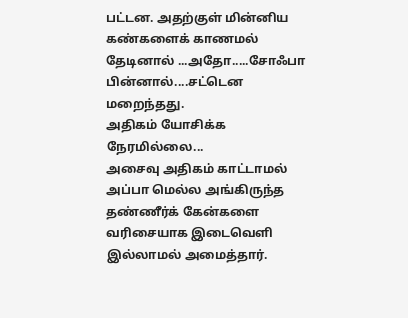பட்டன. அதற்குள் மின்னிய கண்களைக் காணமல் தேடினால் ...அதோ.....சோஃபா பின்னால்....சட்டென மறைந்தது.
அதிகம் யோசிக்க நேரமில்லை...
அசைவு அதிகம் காட்டாமல் அப்பா மெல்ல அங்கிருந்த தண்ணீர்க் கேன்களை வரிசையாக இடைவெளி இல்லாமல் அமைத்தார்.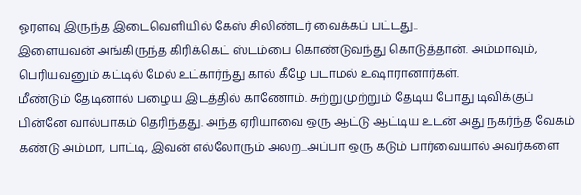ஓரளவு இருந்த இடைவெளியில் கேஸ் சிலிண்டர் வைக்கப் பட்டது..
இளையவன் அங்கிருந்த கிரிக்கெட் ஸ்டம்பை கொண்டுவந்து கொடுத்தான். அம்மாவும், பெரியவனும் கட்டில் மேல் உட்கார்ந்து கால் கீழே படாமல் உஷாரானார்கள்.
மீண்டும் தேடினால் பழைய இடத்தில் காணோம். சுற்றுமுற்றும் தேடிய போது டிவிக்குப் பின்னே வால்பாகம் தெரிந்தது. அந்த ஏரியாவை ஒரு ஆட்டு ஆட்டிய உடன் அது நகர்ந்த வேகம் கண்டு அம்மா, பாட்டி, இவன் எல்லோரும் அலற...அப்பா ஒரு கடும் பார்வையால் அவர்களை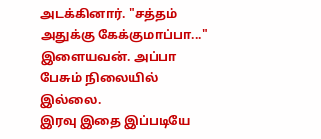அடக்கினார். "சத்தம் அதுக்கு கேக்குமாப்பா..." இளையவன். அப்பா பேசும் நிலையில் இல்லை.
இரவு இதை இப்படியே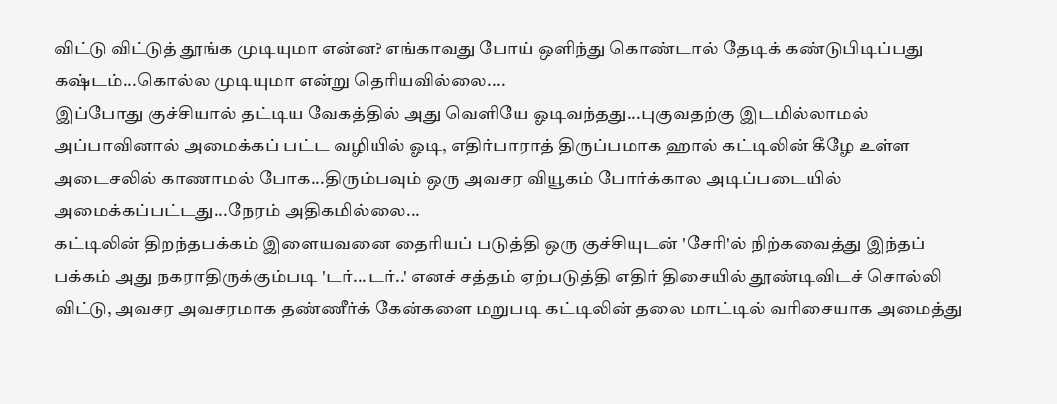விட்டு விட்டுத் தூங்க முடியுமா என்ன? எங்காவது போய் ஒளிந்து கொண்டால் தேடிக் கண்டுபிடிப்பது கஷ்டம்...கொல்ல முடியுமா என்று தெரியவில்லை....
இப்போது குச்சியால் தட்டிய வேகத்தில் அது வெளியே ஓடிவந்தது...புகுவதற்கு இடமில்லாமல் அப்பாவினால் அமைக்கப் பட்ட வழியில் ஓடி, எதிர்பாராத் திருப்பமாக ஹால் கட்டிலின் கீழே உள்ள அடைசலில் காணாமல் போக...திரும்பவும் ஒரு அவசர வியூகம் போர்க்கால அடிப்படையில் அமைக்கப்பட்டது...நேரம் அதிகமில்லை...
கட்டிலின் திறந்தபக்கம் இளையவனை தைரியப் படுத்தி ஒரு குச்சியுடன் 'சேரி'ல் நிற்கவைத்து இந்தப் பக்கம் அது நகராதிருக்கும்படி 'டர்...டர்..' எனச் சத்தம் ஏற்படுத்தி எதிர் திசையில் தூண்டிவிடச் சொல்லி விட்டு, அவசர அவசரமாக தண்ணீர்க் கேன்களை மறுபடி கட்டிலின் தலை மாட்டில் வரிசையாக அமைத்து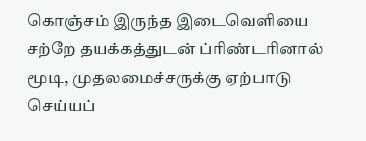கொஞ்சம் இருந்த இடைவெளியை சற்றே தயக்கத்துடன் ப்ரிண்டரினால் மூடி, முதலமைச்சருக்கு ஏற்பாடு செய்யப்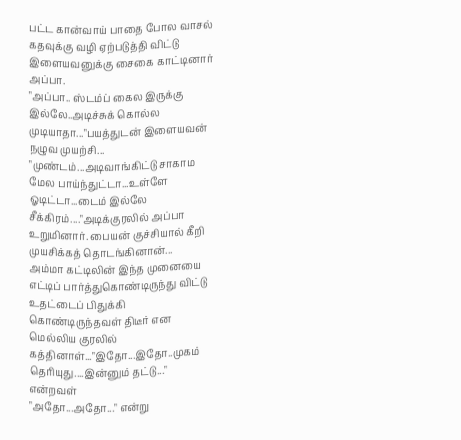பட்ட கான்வாய் பாதை போல வாசல் கதவுக்கு வழி ஏற்படுத்தி விட்டு இளையவனுக்கு சைகை காட்டினார் அப்பா.
"அப்பா.. ஸ்டம்ப் கைல இருக்கு இல்லே..அடிச்சுக் கொல்ல முடியாதா..."பயத்துடன் இளையவன் நழுவ முயற்சி...
"முண்டம்...அடிவாங்கிட்டு சாகாம மேல பாய்ந்துட்டா...உள்ளே ஓடிட்டா...டைம் இல்லே சீக்கிரம்...."அடிக்குரலில் அப்பா உறுமினார். பையன் குச்சியால் கீறி முயசிக்கத் தொடங்கினான்...
அம்மா கட்டிலின் இந்த முனையை எட்டிப் பார்த்துகொண்டிருந்து விட்டு உதட்டைப் பிதுக்கி கொண்டிருந்தவள் திடீர் என மெல்லிய குரலில் கத்தினாள்..."இதோ...இதோ..முகம் தெரியுது....இன்னும் தட்டு..." என்றவள்
"அதோ...அதோ..." என்று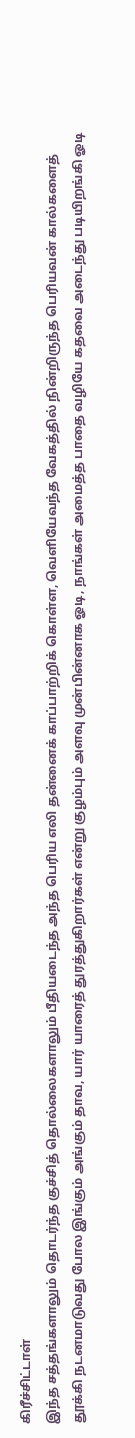கிரீச்சிட்டாள்
இந்த சத்தங்களாலும் தொடர்ந்த குச்சித் தொல்லைகளாலும் பீதியடைந்த அந்த பெரிய எலி தன்னைக் காப்பாற்றிக் கொள்ள, வெளியேவந்த வேகத்தில் நின்றிருந்த பெரியவன் கால்களைத் தூக்கி நடனமாடுவது போல இங்கும் அங்கும் தாவ, யார் யாரைத் துரத்துகிறார்கள் என்று குழம்பும் அளவு முன்பின்னாக ஓடி, நாங்கள் அமைத்த பாதை வழியே கதவை அடைந்து படியிறங்கி ஓடி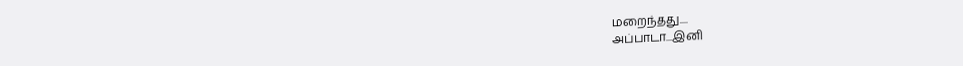மறைந்தது....
அப்பாடா...இனி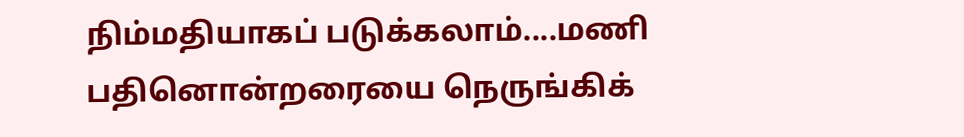நிம்மதியாகப் படுக்கலாம்....மணி பதினொன்றரையை நெருங்கிக்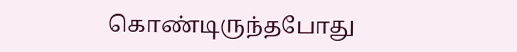கொண்டிருந்தபோது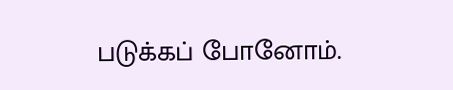படுக்கப் போனோம்.